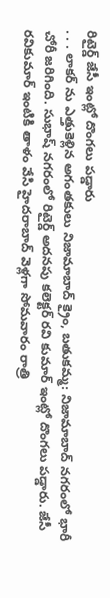రిటైర్డ్ జేసీ ఇంట్లో దొంగలు పడ్డారు
. . . లాకర్ ను ఎత్తుకెళ్లిన అగంతకులు నిజామాబాద్ క్రైం, బతుకమ్మ: నిజామాబాద్ నగరంలో భారీ చోరీ జరిగింది. సుభాష్ నగరంలో రిటైర్డ్ అదనపు కలెక్టర్ రవి కుమార్ ఇంట్లో దొంగలు పడ్డారు. జేసీ రవికుమార్ ఇంటికి తాళం వేసి హైదరాబాద్ వెళ్లగా సోమవారం రాత్రి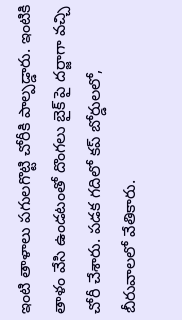ఇంటి తాళాలు పగులగొట్టి చోరీకి పాల్పడ్డారు. ఇంటికి తాళం వేసి ఉండటంతో దొంగలు బైక్ పై దర్జాగా వచ్చి చోరీ చేశారు. పడక గదిలో కప్ బోర్డులలో, బీరువాలలో వేతికారు.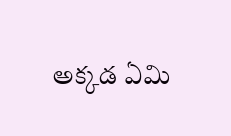అక్కడ ఏమి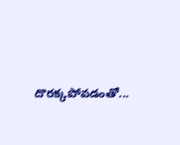దొరక్కపోవడంతో...